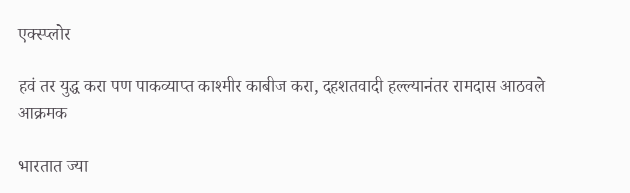एक्स्प्लोर

हवं तर युद्ध करा पण पाकव्याप्त काश्मीर काबीज करा, दहशतवादी हल्ल्यानंतर रामदास आठवले आक्रमक

भारतात ज्या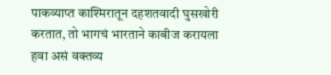पाकव्याप्त काश्मिरातून दहशतवादी घुसखोरी करतात, तो भागचं भारताने काबीज करायला हवा असं वक्तव्य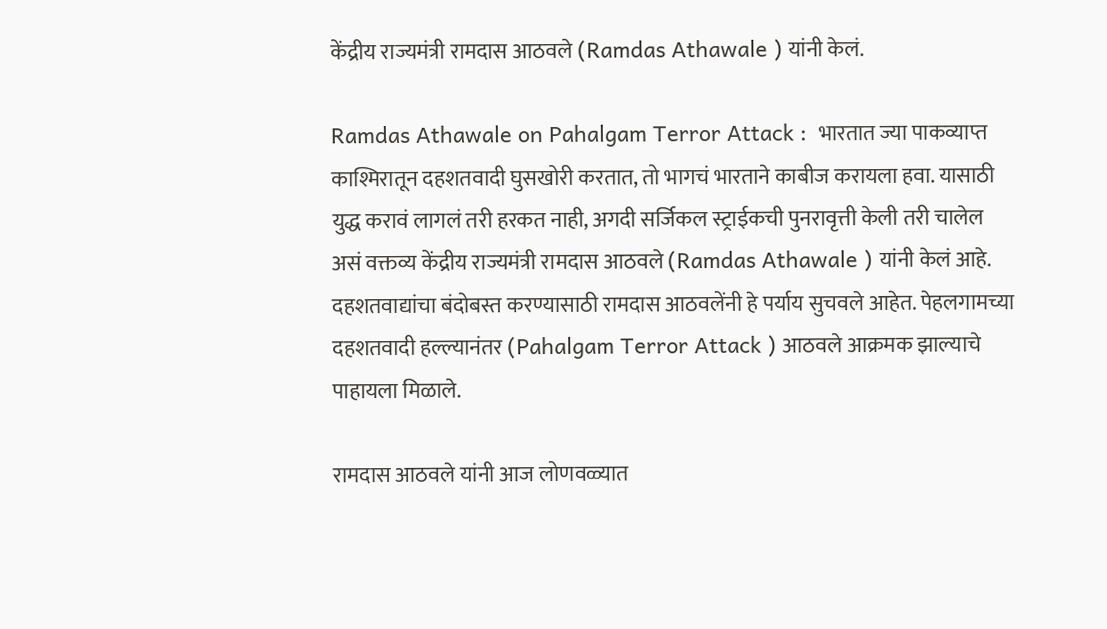केंद्रीय राज्यमंत्री रामदास आठवले (Ramdas Athawale ) यांनी केलं.

Ramdas Athawale on Pahalgam Terror Attack :  भारतात ज्या पाकव्याप्त काश्मिरातून दहशतवादी घुसखोरी करतात, तो भागचं भारताने काबीज करायला हवा. यासाठी युद्ध करावं लागलं तरी हरकत नाही, अगदी सर्जिकल स्ट्राईकची पुनरावृत्ती केली तरी चालेल असं वक्तव्य केंद्रीय राज्यमंत्री रामदास आठवले (Ramdas Athawale ) यांनी केलं आहे. दहशतवाद्यांचा बंदोबस्त करण्यासाठी रामदास आठवलेंनी हे पर्याय सुचवले आहेत. पेहलगामच्या दहशतवादी हल्ल्यानंतर (Pahalgam Terror Attack ) आठवले आक्रमक झाल्याचे पाहायला मिळाले.

रामदास आठवले यांनी आज लोणवळ्यात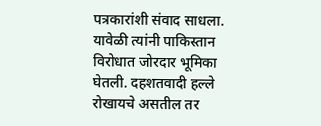पत्रकारांशी संवाद साधला. यावेळी त्यांनी पाकिस्तान विरोधात जोरदार भूमिका घेतली. दहशतवादी हल्ले रोखायचे असतील तर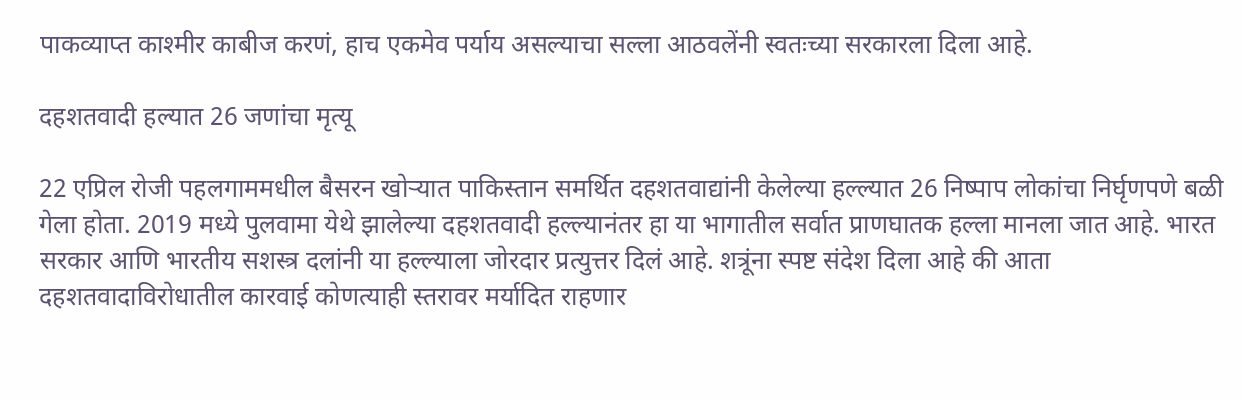पाकव्याप्त काश्मीर काबीज करणं, हाच एकमेव पर्याय असल्याचा सल्ला आठवलेंनी स्वतःच्या सरकारला दिला आहे.

दहशतवादी हल्यात 26 जणांचा मृत्यू

22 एप्रिल रोजी पहलगाममधील बैसरन खोऱ्यात पाकिस्तान समर्थित दहशतवाद्यांनी केलेल्या हल्ल्यात 26 निष्पाप लोकांचा निर्घृणपणे बळी गेला होता. 2019 मध्ये पुलवामा येथे झालेल्या दहशतवादी हल्ल्यानंतर हा या भागातील सर्वात प्राणघातक हल्ला मानला जात आहे. भारत सरकार आणि भारतीय सशस्त्र दलांनी या हल्ल्याला जोरदार प्रत्युत्तर दिलं आहे. शत्रूंना स्पष्ट संदेश दिला आहे की आता दहशतवादाविरोधातील कारवाई कोणत्याही स्तरावर मर्यादित राहणार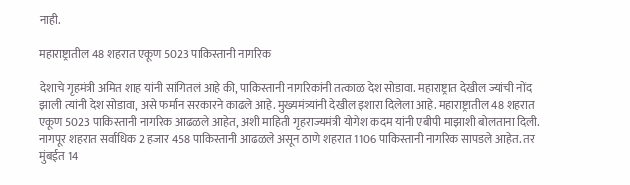नाही.

महाराष्ट्रातील 48 शहरात एकूण 5023 पाकिस्तानी नागरिक

देशाचे गृहमंत्री अमित शाह यांनी सांगितलं आहे की, पाकिस्तानी नागरिकांनी तत्काळ देश सोडावा. महाराष्ट्रात देखील ज्यांची नोंद झाली त्यांनी देश सोडावा, असे फर्मान सरकारने काढले आहे. मुख्यमंत्र्यांनी देखील इशारा दिलेला आहे. महाराष्ट्रातील 48 शहरात एकूण 5023 पाकिस्तानी नागरिक आढळले आहेत, अशी माहिती गृहराज्यमंत्री योगेश कदम यांनी एबीपी माझाशी बोलताना दिली. नागपूर शहरात सर्वाधिक 2 हजार 458 पाकिस्तानी आढळले असून ठाणे शहरात 1106 पाकिस्तानी नागरिक सापडले आहेत. तर मुंबईत 14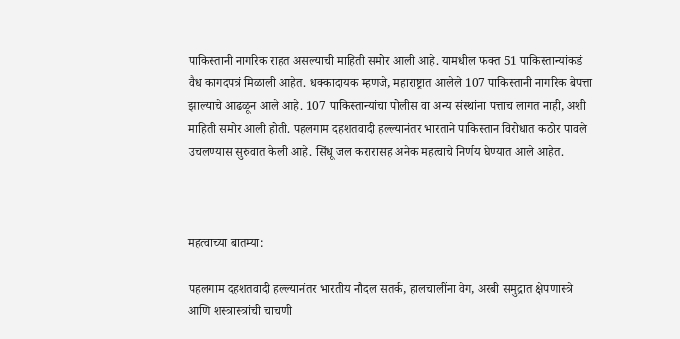पाकिस्तानी नागरिक राहत असल्याची माहिती समोर आली आहे. यामधील फक्त 51 पाकिस्तान्यांकडं वैध कागदपत्रं मिळाली आहेत. धक्कादायक म्हणजे, महाराष्ट्रात आलेले 107 पाकिस्तानी नागरिक बेपत्ता झाल्याचे आढळून आले आहे. 107 पाकिस्तान्यांचा पोलीस वा अन्य संस्थांना पत्ताच लागत नाही, अशी माहिती समोर आली होती. पहलगाम दहशतवादी हल्ल्यानंतर भारताने पाकिस्तान विरोधात कठोर पावले उचलण्यास सुरुवात केली आहे. सिंधू जल करारासह अनेक महत्वाचे निर्णय घेण्यात आले आहेत.



महत्वाच्या बातम्या:

पहलगाम दहशतवादी हल्ल्यानंतर भारतीय नौदल सतर्क, हालचालींना वेग, अरबी समुद्रात क्षेपणास्त्रे आणि शस्त्रास्त्रांची चाचणी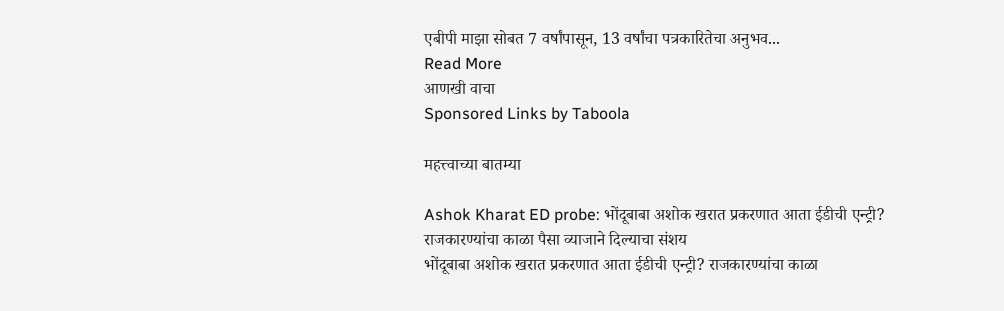एबीपी माझा सोबत 7 वर्षांपासून, 13 वर्षांचा पत्रकारितेचा अनुभव...
Read More
आणखी वाचा
Sponsored Links by Taboola

महत्त्वाच्या बातम्या

Ashok Kharat ED probe: भोंदूबाबा अशोक खरात प्रकरणात आता ईडीची एन्ट्री? राजकारण्यांचा काळा पैसा व्याजाने दिल्याचा संशय
भोंदूबाबा अशोक खरात प्रकरणात आता ईडीची एन्ट्री? राजकारण्यांचा काळा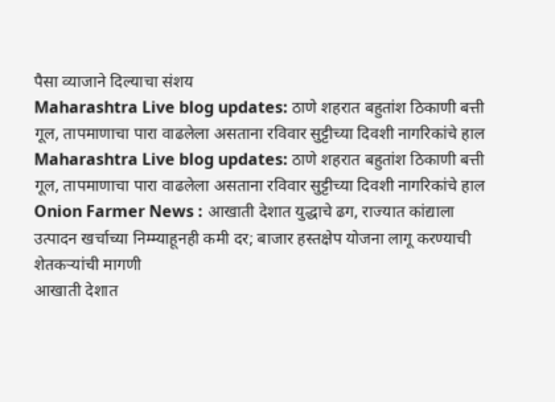पैसा व्याजाने दिल्याचा संशय
Maharashtra Live blog updates: ठाणे शहरात बहुतांश ठिकाणी बत्ती गूल, तापमाणाचा पारा वाढलेला असताना रविवार सुट्टीच्या दिवशी नागरिकांचे हाल
Maharashtra Live blog updates: ठाणे शहरात बहुतांश ठिकाणी बत्ती गूल, तापमाणाचा पारा वाढलेला असताना रविवार सुट्टीच्या दिवशी नागरिकांचे हाल
Onion Farmer News : आखाती देशात युद्धाचे ढग, राज्यात कांद्याला उत्पादन खर्चाच्या निम्म्याहूनही कमी दर; बाजार हस्तक्षेप योजना लागू करण्याची शेतकऱ्यांची मागणी
आखाती देशात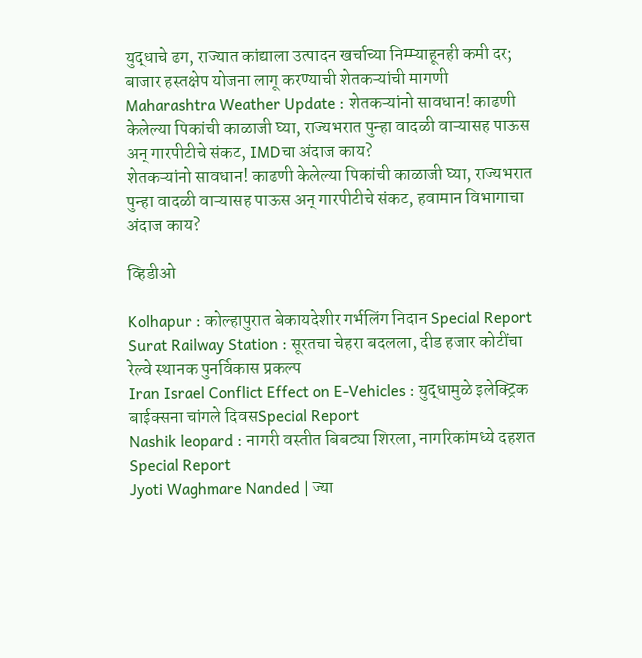युद्धाचे ढग, राज्यात कांद्याला उत्पादन खर्चाच्या निम्म्याहूनही कमी दर; बाजार हस्तक्षेप योजना लागू करण्याची शेतकऱ्यांची मागणी
Maharashtra Weather Update : शेतकऱ्यांनो सावधान! काढणी केलेल्या पिकांची काळाजी घ्या, राज्यभरात पुन्हा वादळी वाऱ्यासह पाऊस अन् गारपीटीचे संकट, IMDचा अंदाज काय?
शेतकऱ्यांनो सावधान! काढणी केलेल्या पिकांची काळाजी घ्या, राज्यभरात पुन्हा वादळी वाऱ्यासह पाऊस अन् गारपीटीचे संकट, हवामान विभागाचा अंदाज काय?

व्हिडीओ

Kolhapur : कोल्हापुरात बेकायदेशीर गर्भलिंग निदान Special Report
Surat Railway Station : सूरतचा चेहरा बदलला, दीड हजार कोटींचा रेल्वे स्थानक पुनर्विकास प्रकल्प
Iran Israel Conflict Effect on E-Vehicles : युद्धामुळे इलेक्ट्रिक बाईक्सना चांगले दिवसSpecial Report
Nashik leopard : नागरी वस्तीत बिबट्या शिरला, नागरिकांमध्ये दहशत Special Report
Jyoti Waghmare Nanded | ज्या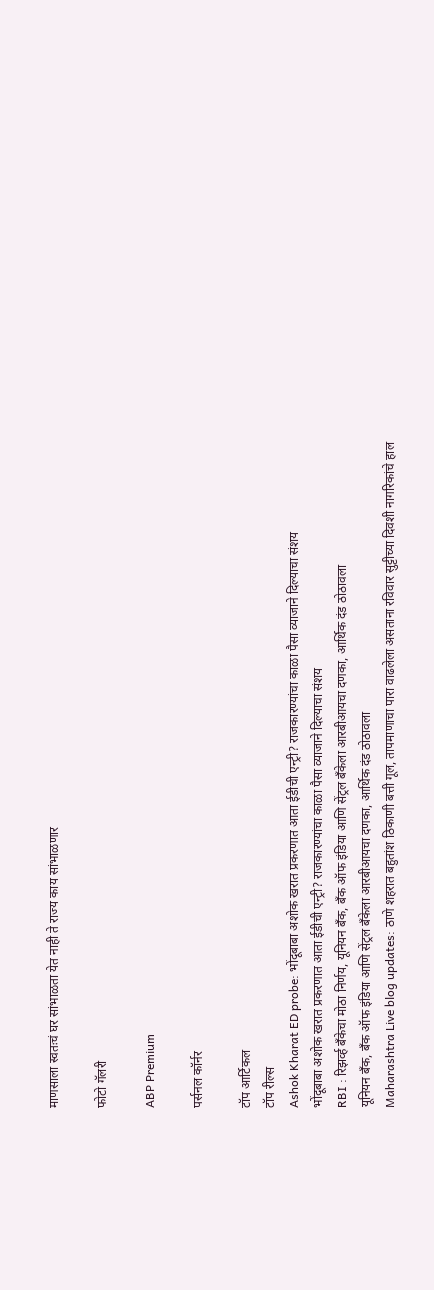माणसाला स्वतःचं घर सांभाळता येत नाही ते राज्य काय सांभाळणार

फोटो गॅलरी

ABP Premium

पर्सनल कॉर्नर

टॉप आर्टिकल
टॉप रील्स
Ashok Kharat ED probe: भोंदूबाबा अशोक खरात प्रकरणात आता ईडीची एन्ट्री? राजकारण्यांचा काळा पैसा व्याजाने दिल्याचा संशय
भोंदूबाबा अशोक खरात प्रकरणात आता ईडीची एन्ट्री? राजकारण्यांचा काळा पैसा व्याजाने दिल्याचा संशय
RBI : रिझर्व्ह बँकेचा मोठा निर्णय, यूनियन बँक, बँक ऑफ इंडिया आणि सेंट्रल बँकेला आरबीआयचा दणका, आर्थिक दंड ठोठावला
यूनियन बँक, बँक ऑफ इंडिया आणि सेंट्रल बँकेला आरबीआयचा दणका, आर्थिक दंड ठोठावला
Maharashtra Live blog updates: ठाणे शहरात बहुतांश ठिकाणी बत्ती गूल, तापमाणाचा पारा वाढलेला असताना रविवार सुट्टीच्या दिवशी नागरिकांचे हाल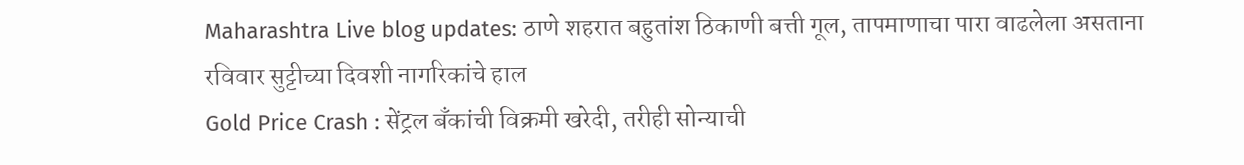Maharashtra Live blog updates: ठाणे शहरात बहुतांश ठिकाणी बत्ती गूल, तापमाणाचा पारा वाढलेला असताना रविवार सुट्टीच्या दिवशी नागरिकांचे हाल
Gold Price Crash : सेंट्रल बँकांची विक्रमी खरेदी, तरीही सोन्याची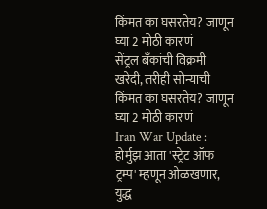किंमत का घसरतेय? जाणून घ्या 2 मोठी कारणं
सेंट्रल बँकांची विक्रमी खरेदी, तरीही सोन्याची किंमत का घसरतेय? जाणून घ्या 2 मोठी कारणं
Iran War Update : होर्मुझ आता 'स्ट्रेट ऑफ ट्रम्प' म्हणून ओळखणार, युद्ध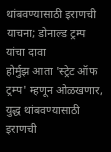थांबवण्यासाठी इराणची याचना; डोनाल्ड ट्रम्प यांचा दावा
होर्मुझ आता 'स्ट्रेट ऑफ ट्रम्प' म्हणून ओळखणार, युद्ध थांबवण्यासाठी इराणची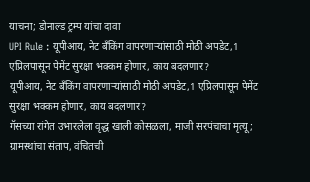याचना; डोनाल्ड ट्रम्प यांचा दावा
UPI Rule : यूपीआय, नेट बँकिंग वापरणाऱ्यांसाठी मोठी अपडेट,1 एप्रिलपासून पेमेंट सुरक्षा भक्कम होणार, काय बदलणार?
यूपीआय, नेट बँकिंग वापरणाऱ्यांसाठी मोठी अपडेट,1 एप्रिलपासून पेमेंट सुरक्षा भक्कम होणार, काय बदलणार?
गॅसच्या रांगेत उभारलेला वृद्ध खाली कोसळला, माजी सरपंचाचा मृत्यू; ग्रामस्थांचा संताप, वंचितची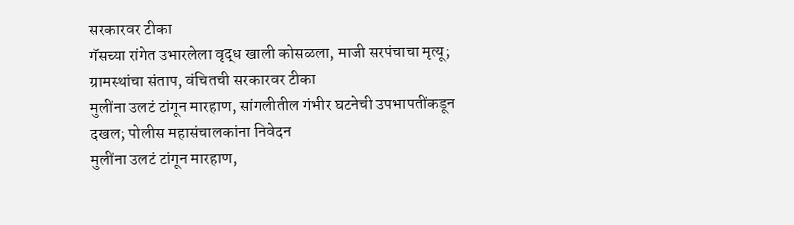सरकारवर टीका
गॅसच्या रांगेत उभारलेला वृद्ध खाली कोसळला, माजी सरपंचाचा मृत्यू; ग्रामस्थांचा संताप, वंचितची सरकारवर टीका
मुलींना उलटं टांगून मारहाण, सांगलीतील गंभीर घटनेची उपभापतींकडून दखल; पोलीस महासंचालकांना निवेदन
मुलींना उलटं टांगून मारहाण,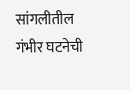सांगलीतील गंभीर घटनेची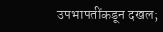उपभापतींकडून दखल;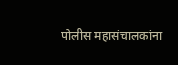पोलीस महासंचालकांना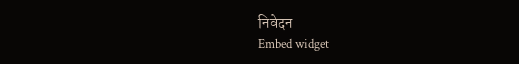निवेदन
Embed widget